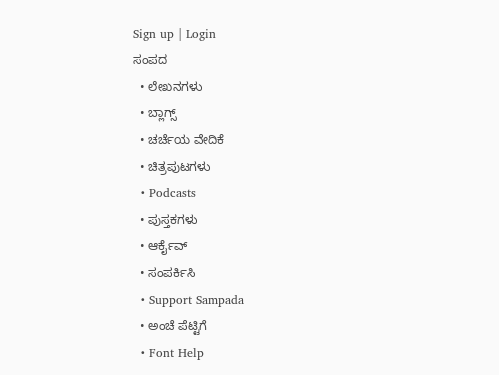Sign up | Login
ಸಂಪದ
  • ಲೇಖನಗಳು
  • ಬ್ಲಾಗ್ಸ್
  • ಚರ್ಚೆಯ ವೇದಿಕೆ
  • ಚಿತ್ರಪುಟಗಳು
  • Podcasts
  • ಪುಸ್ತಕಗಳು
  • ಆರ್ಕೈವ್
  • ಸಂಪರ್ಕಿಸಿ
  • Support Sampada
  • ಅಂಚೆ ಪೆಟ್ಟಿಗೆ
  • Font Help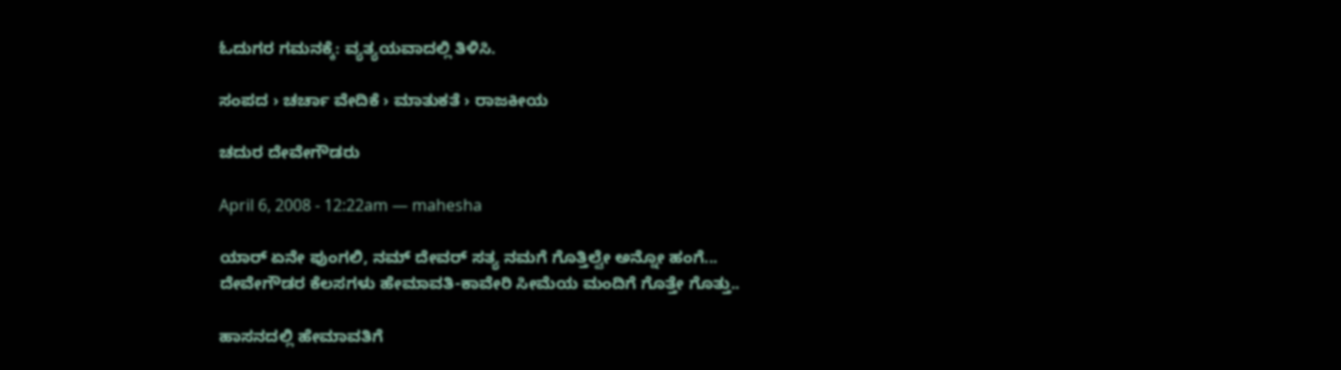ಓದುಗರ ಗಮನಕ್ಕೆ: ವ್ಯತ್ಯಯವಾದಲ್ಲಿ ತಿಳಿಸಿ.

ಸಂಪದ › ಚರ್ಚಾ ವೇದಿಕೆ › ಮಾತುಕತೆ › ರಾಜಕೀಯ

ಚದುರ ದೇವೇಗೌಡರು

April 6, 2008 - 12:22am — mahesha

ಯಾರ್‍ ಏನೇ ಪುಂಗಲಿ, ನಮ್ ದೇವರ್‍ ಸತ್ಯ ನಮಗೆ ಗೊತ್ತಿಲ್ವೇ ಅನ್ನೋ ಹಂಗೆ... ದೇವೇಗೌಡರ ಕೆಲಸಗಳು ಹೇಮಾವತಿ-ಕಾವೇರಿ ಸೀಮೆಯ ಮಂದಿಗೆ ಗೊತ್ತೇ ಗೊತ್ತು..

ಹಾಸನದಲ್ಲಿ ಹೇಮಾವತಿಗೆ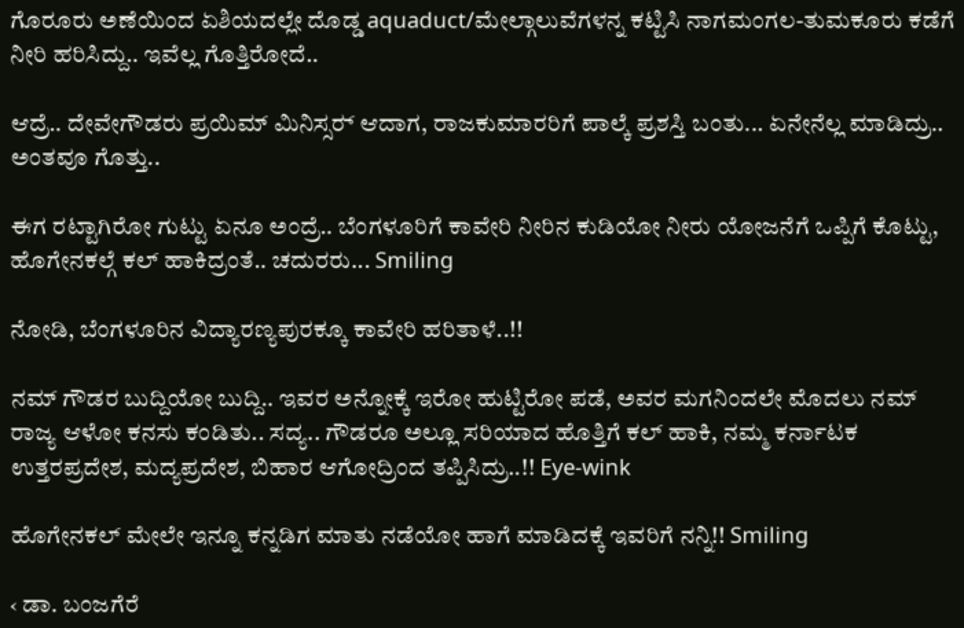ಗೊರೂರು ಅಣೆಯಿಂದ ಏಶಿಯದಲ್ಲೇ ದೊಡ್ಡ aquaduct/ಮೇಲ್ಗಾಲುವೆಗಳನ್ನ ಕಟ್ಟಿಸಿ ನಾಗಮಂಗಲ-ತುಮಕೂರು ಕಡೆಗೆ ನೀರಿ ಹರಿಸಿದ್ದು.. ಇವೆಲ್ಲ ಗೊತ್ತಿರೋದೆ..

ಆದ್ರೆ.. ದೇವೇಗೌಡರು ಪ್ರಯಿಮ್ ಮಿನಿಸ್ಸರ್‍ ಆದಾಗ, ರಾಜಕುಮಾರರಿಗೆ ಪಾಲ್ಕೆ ಪ್ರಶಸ್ತಿ ಬಂತು... ಏನೇನೆಲ್ಲ ಮಾಡಿದ್ರು.. ಅಂತವೂ ಗೊತ್ತು..

ಈಗ ರಟ್ಟಾಗಿರೋ ಗುಟ್ಟು ಏನೂ ಅಂದ್ರೆ.. ಬೆಂಗಳೂರಿಗೆ ಕಾವೇರಿ ನೀರಿನ ಕುಡಿಯೋ ನೀರು ಯೋಜನೆಗೆ ಒಪ್ಪಿಗೆ ಕೊಟ್ಟು, ಹೊಗೇನಕಲ್ಗೆ ಕಲ್ ಹಾಕಿದ್ರಂತೆ.. ಚದುರರು... Smiling

ನೋಡಿ, ಬೆಂಗಳೂರಿನ ವಿದ್ಯಾರಣ್ಯಪುರಕ್ಕೂ ಕಾವೇರಿ ಹರಿತಾಳೆ..!!

ನಮ್ ಗೌಡರ ಬುದ್ದಿಯೋ ಬುದ್ದಿ.. ಇವರ ಅನ್ನೋಕ್ಕೆ ಇರೋ ಹುಟ್ಟಿರೋ ಪಡೆ, ಅವರ ಮಗನಿಂದಲೇ ಮೊದಲು ನಮ್ ರಾಜ್ಯ ಆಳೋ ಕನಸು ಕಂಡಿತು.. ಸದ್ಯ.. ಗೌಡರೂ ಅಲ್ಲೂ ಸರಿಯಾದ ಹೊತ್ತಿಗೆ ಕಲ್ ಹಾಕಿ, ನಮ್ಮ ಕರ್ನಾಟಕ ಉತ್ತರಪ್ರದೇಶ, ಮದ್ಯಪ್ರದೇಶ, ಬಿಹಾರ ಆಗೋದ್ರಿಂದ ತಪ್ಪಿಸಿದ್ರು..!! Eye-wink

ಹೊಗೇನಕಲ್ ಮೇಲೇ ಇನ್ನೂ ಕನ್ನಡಿಗ ಮಾತು ನಡೆಯೋ ಹಾಗೆ ಮಾಡಿದಕ್ಕೆ ಇವರಿಗೆ ನನ್ನಿ!! Smiling

‹ ಡಾ. ಬಂಜಗೆರೆ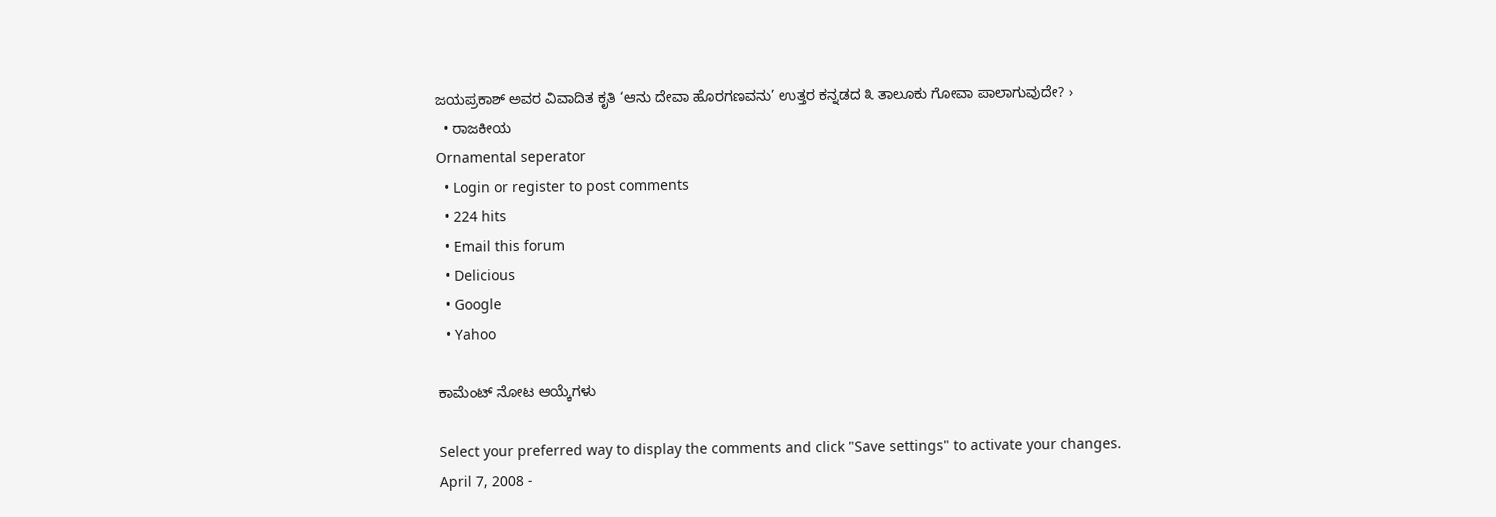ಜಯಪ್ರಕಾಶ್‌ ಅವರ ವಿವಾದಿತ ಕೃತಿ ‘ಆನು ದೇವಾ ಹೊರಗಣವನು’ ಉತ್ತರ ಕನ್ನಡದ ೩ ತಾಲೂಕು ಗೋವಾ ಪಾಲಾಗುವುದೇ? ›
  • ರಾಜಕೀಯ
Ornamental seperator
  • Login or register to post comments
  • 224 hits
  • Email this forum
  • Delicious
  • Google
  • Yahoo

ಕಾಮೆಂಟ್ ನೋಟ ಆಯ್ಕೆಗಳು

Select your preferred way to display the comments and click "Save settings" to activate your changes.
April 7, 2008 -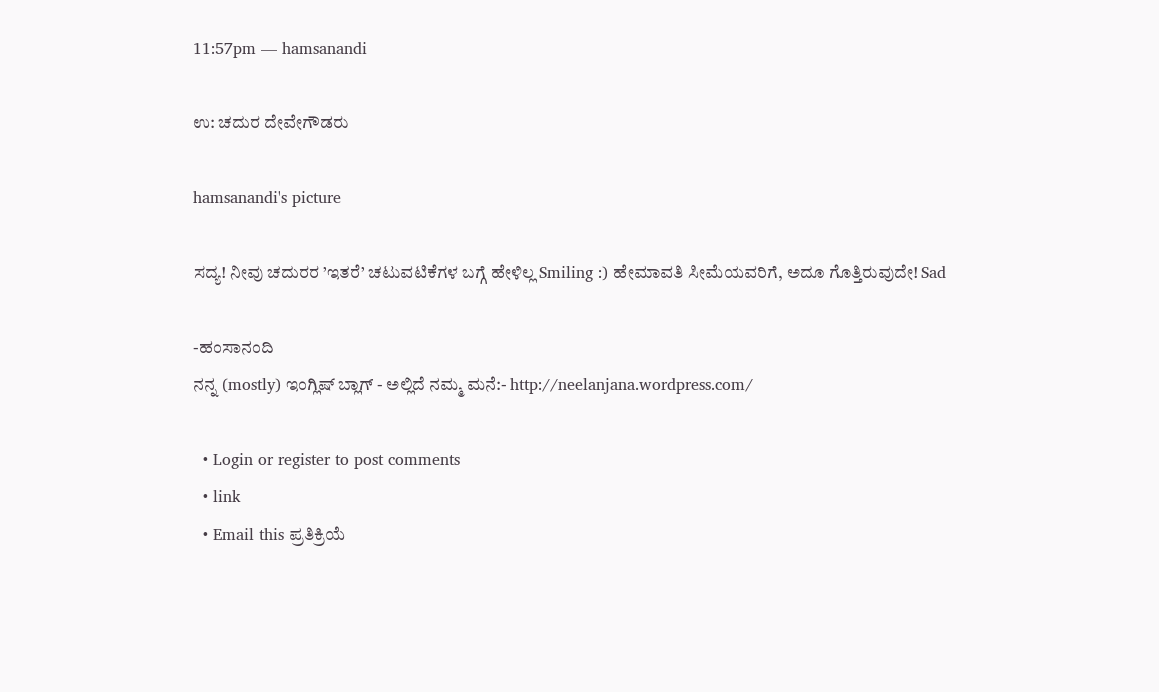11:57pm — hamsanandi

ಉ: ಚದುರ ದೇವೇಗೌಡರು

hamsanandi's picture

ಸದ್ಯ! ನೀವು ಚದುರರ ’ಇತರೆ’ ಚಟುವಟಿಕೆಗಳ ಬಗ್ಗೆ ಹೇಳಿಲ್ಲ Smiling :) ಹೇಮಾವತಿ ಸೀಮೆಯವರಿಗೆ, ಅದೂ ಗೊತ್ತಿರುವುದೇ! Sad

-ಹಂಸಾನಂದಿ
ನನ್ನ (mostly) ಇಂಗ್ಲಿಷ್ ಬ್ಲಾಗ್ - ಅಲ್ಲಿದೆ ನಮ್ಮ ಮನೆ:- http://neelanjana.wordpress.com/

  • Login or register to post comments
  • link
  • Email this ಪ್ರತಿಕ್ರಿಯೆ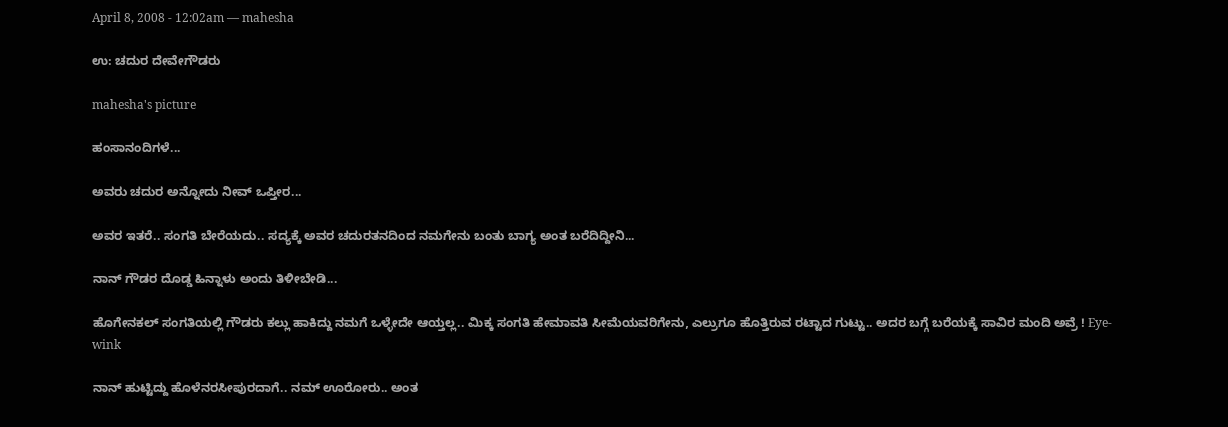April 8, 2008 - 12:02am — mahesha

ಉ: ಚದುರ ದೇವೇಗೌಡರು

mahesha's picture

ಹಂಸಾನಂದಿಗಳೆ...

ಅವರು ಚದುರ ಅನ್ನೋದು ನೀವ್ ಒಪ್ತೀರ...

ಅವರ ಇತರೆ.. ಸಂಗತಿ ಬೇರೆಯದು.. ಸದ್ಯಕ್ಕೆ ಅವರ ಚದುರತನದಿಂದ ನಮಗೇನು ಬಂತು ಬಾಗ್ಯ ಅಂತ ಬರೆದಿದ್ದೀನಿ...

ನಾನ್ ಗೌಡರ ದೊಡ್ಡ ಹಿನ್ನಾಳು ಅಂದು ತಿಳೀಬೇಡಿ...

ಹೊಗೇನಕಲ್ ಸಂಗತಿಯಲ್ಲಿ ಗೌಡರು ಕಲ್ಲು ಹಾಕಿದ್ದು ನಮಗೆ ಒಳ್ಳೇದೇ ಆಯ್ತಲ್ಲ.. ಮಿಕ್ಕ ಸಂಗತಿ ಹೇಮಾವತಿ ಸೀಮೆಯವರಿಗೇನು, ಎಲ್ರುಗೂ ಹೊತ್ತಿರುವ ರಟ್ಟಾದ ಗುಟ್ಟು.. ಅದರ ಬಗ್ಗೆ ಬರೆಯಕ್ಕೆ ಸಾವಿರ ಮಂದಿ ಅವ್ರೆ ! Eye-wink

ನಾನ್ ಹುಟ್ಟಿದ್ದು ಹೊಳೆನರಸೀಪುರದಾಗೆ.. ನಮ್ ಊರೋರು.. ಅಂತ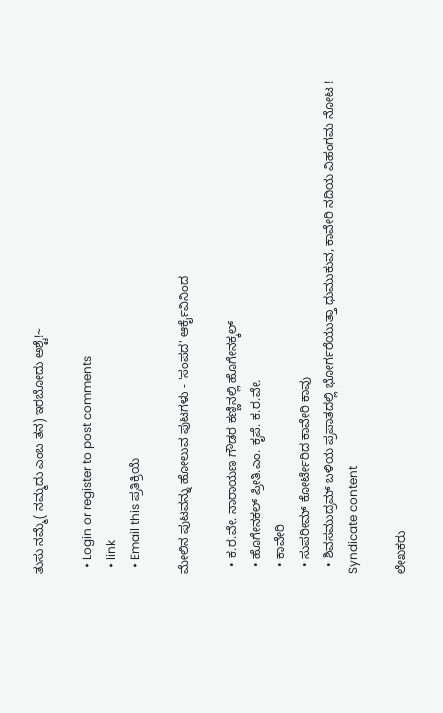ತುಸು ನಮ್ಮೆ( ನಮ್ಮದು ಎಂಬ ತನ) ಇರಬೋದು ಅಶ್ಟೆ!~

  • Login or register to post comments
  • link
  • Email this ಪ್ರತಿಕ್ರಿಯೆ

ಮೇಲಿನ ಪುಟವನ್ನು ಹೋಲುವ ಪುಟಗಳು - 'ಸಂಪದ' ಆರ್ಕೈವಿನಿಂದ

  • ಕ.ರ.ವೇ. ನಾರಾಯಣ ಗೌಡರ ಕಣ್ಣಿನಲ್ಲಿ ಹೊಗೇನಕ್ಕಲ್
  • ಹೊಗೇನಕಲ್ ಪ್ರೀತಿ.ಎಂ. ಕೃಪೆ. ಕ.ರ.ವೇ.
  • ಕಾವೇರಿ
  • ಸುಪರೀಮ್ ಕೋರ್ಟೇರಿದ ಕಾವೇರಿ ಕಾವು
  • ಶಿವಸಮುದ್ರಮ್ ಬಳಿಯ ಪ್ರಪಾತದಲ್ಲಿ ಭೋರ್ಗರೆಯುತ್ತಾ ಧುಮುಕುವ, ಕಾವೇರಿ ನದಿಯ ವಿಹಂಗಮ ನೋಟ !
Syndicate content

ಲೇಖಕರು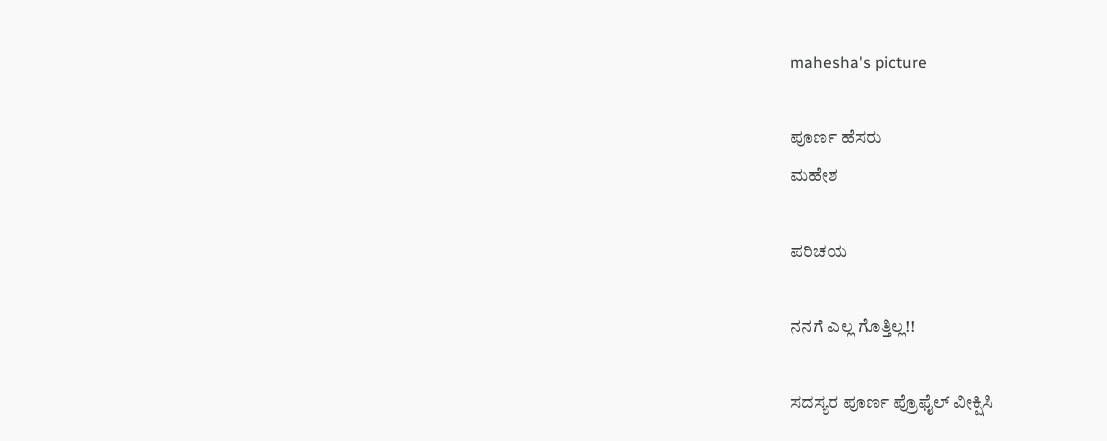mahesha's picture

ಪೂರ್ಣ ಹೆಸರು
ಮಹೇಶ

ಪರಿಚಯ

ನನಗೆ ಎಲ್ಲ ಗೊತ್ತಿಲ್ಲ!!

ಸದಸ್ಯರ ಪೂರ್ಣ ಪ್ರೊಫೈಲ್ ವೀಕ್ಷಿಸಿ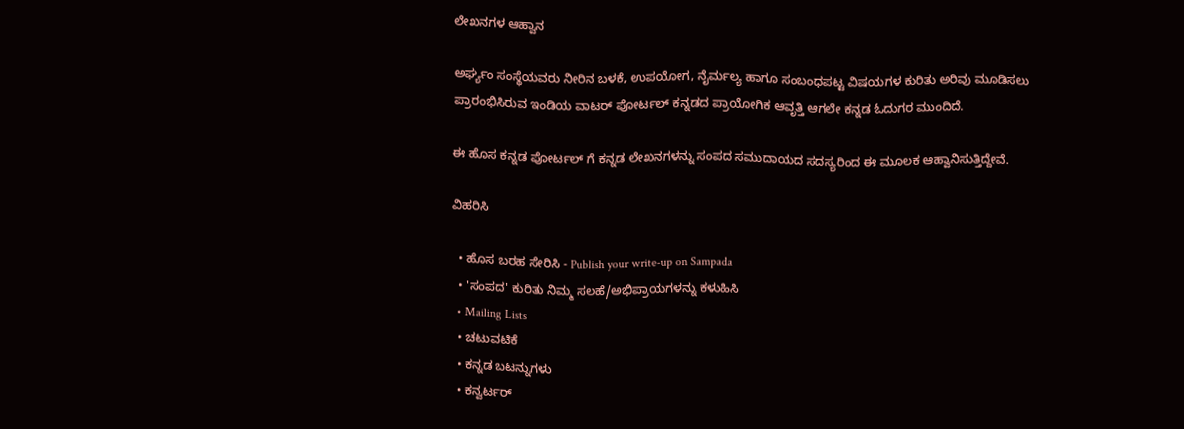ಲೇಖನಗಳ ಆಹ್ವಾನ

ಅರ್ಘ್ಯಂ ಸಂಸ್ಥೆಯವರು ನೀರಿನ ಬಳಕೆ, ಉಪಯೋಗ, ನೈರ್ಮಲ್ಯ ಹಾಗೂ ಸಂಬಂಧಪಟ್ಟ ವಿಷಯಗಳ ಕುರಿತು ಅರಿವು ಮೂಡಿಸಲು ಪ್ರಾರಂಭಿಸಿರುವ ಇಂಡಿಯ ವಾಟರ್ ಪೋರ್ಟಲ್ ಕನ್ನಡದ ಪ್ರಾಯೋಗಿಕ ಆವೃತ್ತಿ ಆಗಲೇ ಕನ್ನಡ ಓದುಗರ ಮುಂದಿದೆ.

ಈ ಹೊಸ ಕನ್ನಡ ಪೋರ್ಟಲ್ ಗೆ ಕನ್ನಡ ಲೇಖನಗಳನ್ನು ಸಂಪದ ಸಮುದಾಯದ ಸದಸ್ಯರಿಂದ ಈ ಮೂಲಕ ಆಹ್ವಾನಿಸುತ್ತಿದ್ದೇವೆ.

ವಿಹರಿಸಿ

  • ಹೊಸ ಬರಹ ಸೇರಿಸಿ - Publish your write-up on Sampada
  • 'ಸಂಪದ' ಕುರಿತು ನಿಮ್ಮ ಸಲಹೆ/ಅಭಿಪ್ರಾಯಗಳನ್ನು ಕಳುಹಿಸಿ
  • Mailing Lists
  • ಚಟುವಟಿಕೆ
  • ಕನ್ನಡ ಬಟನ್ನುಗಳು
  • ಕನ್ವರ್ಟರ್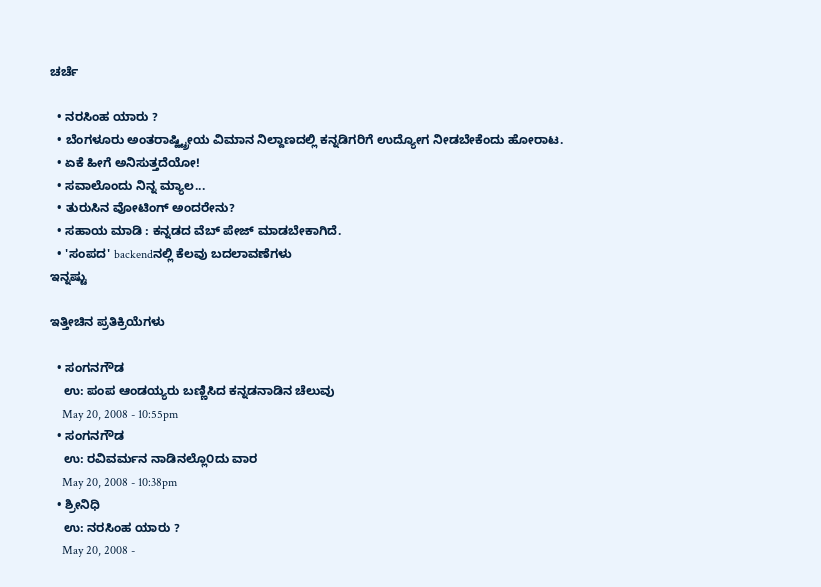ಚರ್ಚೆ

  • ನರಸಿಂಹ ಯಾರು ?
  • ಬೆಂಗಳೂರು ಅಂತರಾಷ್ಹ್ಟ್ರೀಯ ವಿಮಾನ ನಿಲ್ದಾಣದಲ್ಲಿ ಕನ್ನಡಿಗರಿಗೆ ಉದ್ಯೋಗ ನೀಡಬೇಕೆಂದು ಹೋರಾಟ.
  • ಏಕೆ ಹೀಗೆ ಅನಿಸುತ್ತದೆಯೋ!
  • ಸವಾಲೊಂದು ನಿನ್ನ ಮ್ಯಾಲ...
  • ತುರುಸಿನ ವೋಟಿಂಗ್ ಅಂದರೇನು?
  • ಸಹಾಯ ಮಾಡಿ : ಕನ್ನಡದ ವೆಬ್ ಪೇಜ್ ಮಾಡಬೇಕಾಗಿದೆ.
  • 'ಸಂಪದ' backendನಲ್ಲಿ ಕೆಲವು ಬದಲಾವಣೆಗಳು
ಇನ್ನಷ್ಟು

ಇತ್ತೀಚಿನ ಪ್ರತಿಕ್ರಿಯೆಗಳು

  • ಸಂಗನಗೌಡ
    ಉ: ಪಂಪ ಆಂಡಯ್ಯರು ಬಣ್ಣಿಸಿದ ಕನ್ನಡನಾಡಿನ ಚೆಲುವು
    May 20, 2008 - 10:55pm
  • ಸಂಗನಗೌಡ
    ಉ: ರವಿವರ್ಮನ ನಾಡಿನಲ್ಲೊ೦ದು ವಾರ
    May 20, 2008 - 10:38pm
  • ಶ್ರೀನಿಧಿ
    ಉ: ನರಸಿಂಹ ಯಾರು ?
    May 20, 2008 -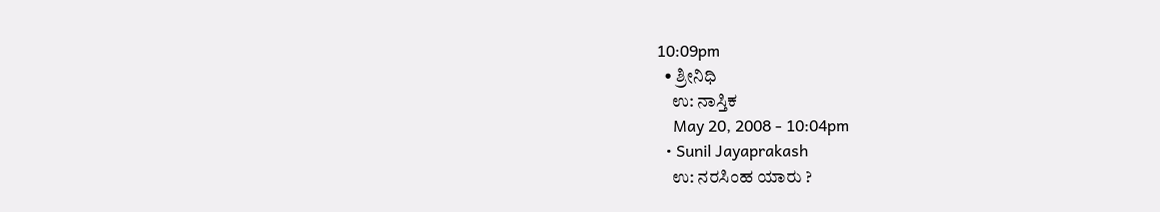10:09pm
  • ಶ್ರೀನಿಧಿ
    ಉ: ನಾಸ್ತಿಕ
    May 20, 2008 - 10:04pm
  • Sunil Jayaprakash
    ಉ: ನರಸಿಂಹ ಯಾರು ?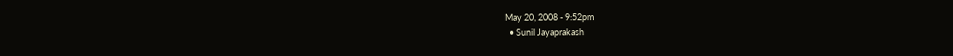May 20, 2008 - 9:52pm
  • Sunil Jayaprakash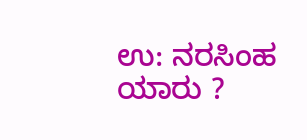ಉ: ನರಸಿಂಹ ಯಾರು ?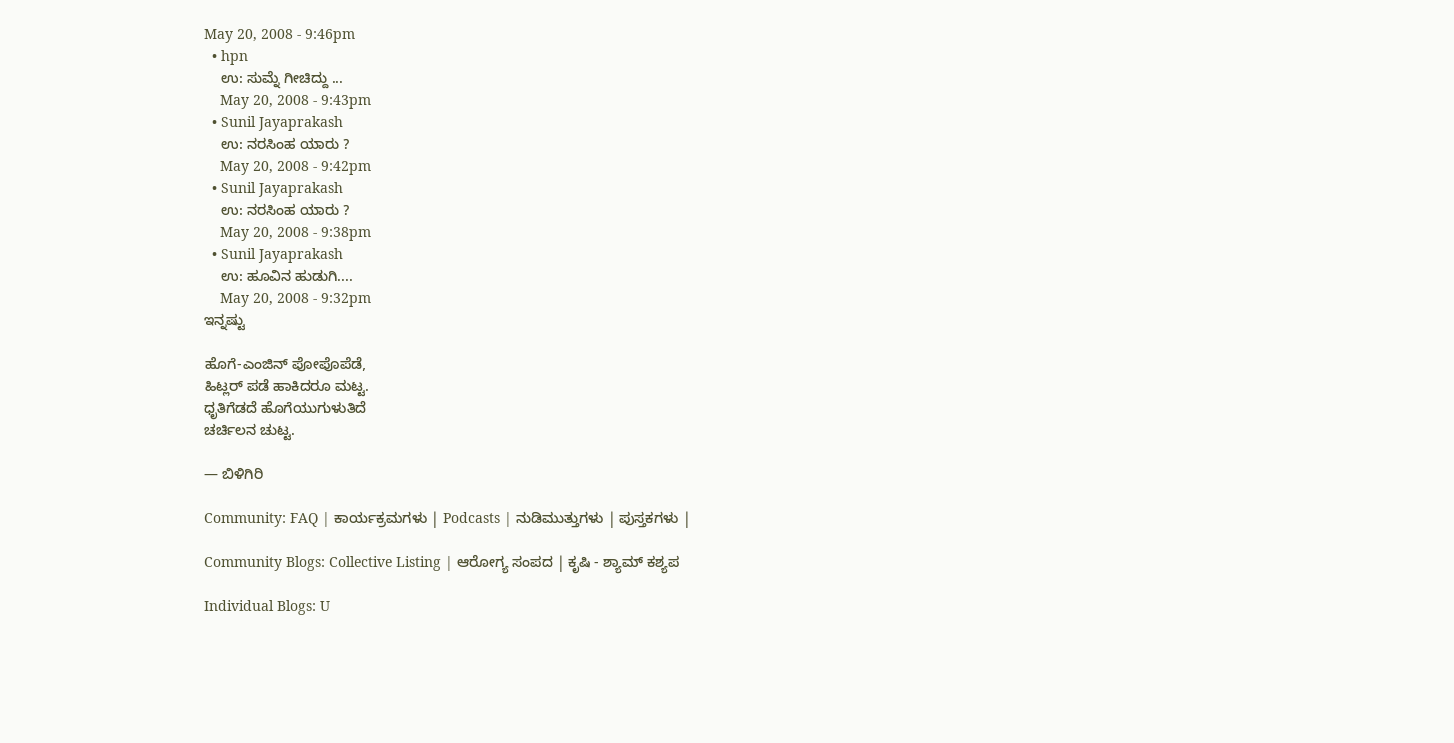May 20, 2008 - 9:46pm
  • hpn
    ಉ: ಸುಮ್ನೆ ಗೀಚಿದ್ದು ...
    May 20, 2008 - 9:43pm
  • Sunil Jayaprakash
    ಉ: ನರಸಿಂಹ ಯಾರು ?
    May 20, 2008 - 9:42pm
  • Sunil Jayaprakash
    ಉ: ನರಸಿಂಹ ಯಾರು ?
    May 20, 2008 - 9:38pm
  • Sunil Jayaprakash
    ಉ: ಹೂವಿನ ಹುಡುಗಿ....
    May 20, 2008 - 9:32pm
ಇನ್ನಷ್ಟು

ಹೊಗೆ-ಎಂಜಿನ್ ಪೋಪೊಪೆಡೆ,
ಹಿಟ್ಲರ್ ಪಡೆ ಹಾಕಿದರೂ ಮಟ್ಟ.
ಧೃತಿಗೆಡದೆ ಹೊಗೆಯುಗುಳುತಿದೆ
ಚರ್ಚಿಲನ ಚುಟ್ಟ.

— ಬಿಳಿಗಿರಿ

Community: FAQ | ಕಾರ್ಯಕ್ರಮಗಳು | Podcasts | ನುಡಿಮುತ್ತುಗಳು | ಪುಸ್ತಕಗಳು |

Community Blogs: Collective Listing | ಆರೋಗ್ಯ ಸಂಪದ | ಕೃಷಿ - ಶ್ಯಾಮ್ ಕಶ್ಯಪ

Individual Blogs: U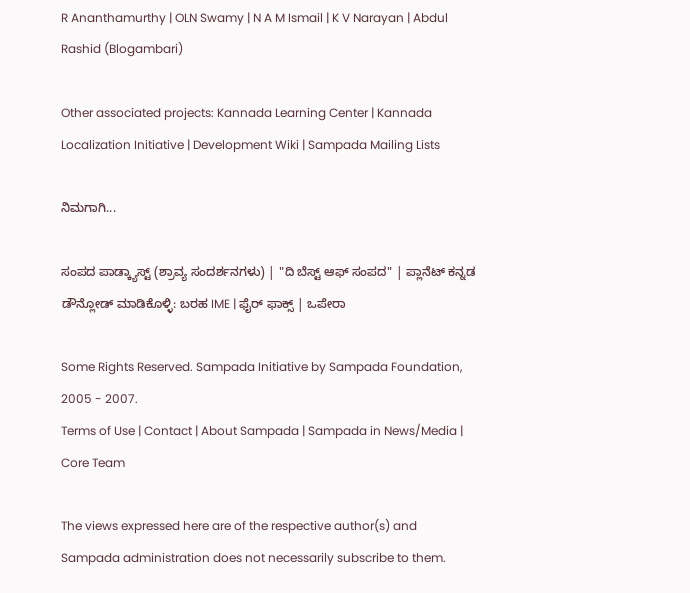R Ananthamurthy | OLN Swamy | N A M Ismail | K V Narayan | Abdul Rashid (Blogambari)

Other associated projects: Kannada Learning Center | Kannada Localization Initiative | Development Wiki | Sampada Mailing Lists

ನಿಮಗಾಗಿ...

ಸಂಪದ ಪಾಡ್ಕ್ಯಾಸ್ಟ್ (ಶ್ರಾವ್ಯ ಸಂದರ್ಶನಗಳು) | "ದಿ ಬೆಸ್ಟ್ ಆಫ್ ಸಂಪದ" | ಪ್ಲಾನೆಟ್ ಕನ್ನಡ
ಡೌನ್ಲೋಡ್ ಮಾಡಿಕೊಳ್ಳಿ: ಬರಹ IME | ಫೈರ್ ಫಾಕ್ಸ್ | ಒಪೇರಾ

Some Rights Reserved. Sampada Initiative by Sampada Foundation, 2005 - 2007.
Terms of Use | Contact | About Sampada | Sampada in News/Media | Core Team

The views expressed here are of the respective author(s) and Sampada administration does not necessarily subscribe to them.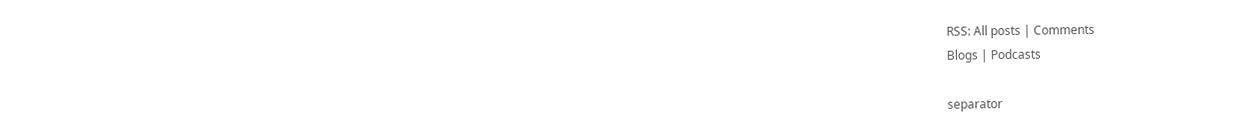RSS: All posts | Comments
Blogs | Podcasts

separator